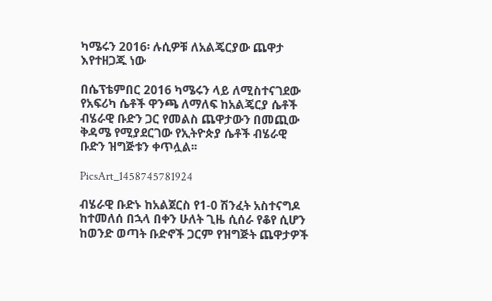ካሜሩን 2016፡ ሉሲዎቹ ለአልጄርያው ጨዋታ እየተዘጋጁ ነው

በሴፕቴምበር 2016 ካሜሩን ላይ ለሚስተናገደው የአፍሪካ ሴቶች ዋንጫ ለማለፍ ከአልጄርያ ሴቶች ብሄራዊ ቡድን ጋር የመልስ ጨዋታውን በመጪው ቅዳሜ የሚያደርገው የኢትዮጵያ ሴቶች ብሄራዊ ቡድን ዝግጅቱን ቀጥሏል፡፡

PicsArt_1458745781924

ብሄራዊ ቡድኑ ከአልጀርስ የ1-0 ሽንፈት አስተናግዶ ከተመለሰ በኋላ በቀን ሁለት ጊዜ ሲሰራ የቆየ ሲሆን ከወንድ ወጣት ቡድኖች ጋርም የዝግጅት ጨዋታዎች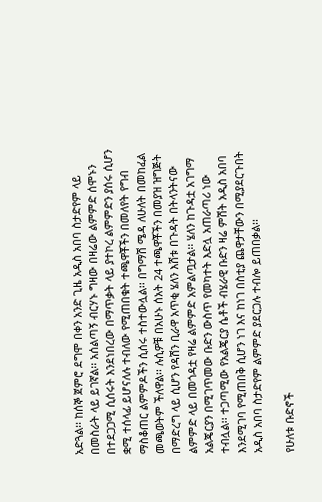አድጓል፡፡ ከሰኞ ጀምሮ ደግሞ በቀን አንድ ጊዜ አዲስ አበባ ስታድየም ላይ በመስራት ላይ ይገኛል፡፡ አሰልጣኝ ብርሃኑ ግዛው በዛሬው ልምምድ ሰሞኑን በተደጋጋሚ ሲሰሩት እንደነበረው በማጥቃት ላይ ያተኮረ ልምምድን ያሰሩ ሲሆን ቋሚ ተሰላፊ ይሆናለሉ ተብለው የሚጠበቁት ተጫዋቾችን በመለየት የግብ ማስቆጠር ልምምዶችን ሲሰሩ ተስተውሏል፡፡ በግማሽ ሜዳ ለሁለት በመከፈል መጫወትም ችለዋል፡፡ ሉሲዎቹ በአሁኑ ሰአት 24 ተጫዋቾችን በመያዝ ዝግጅት በማድረግ ላይ ሲሆን የዳሽን ቢራዋ አጥቂ ሄለን እሸቱ በጉዳት በትላንትናው ልምምድ ላይ በመጎዳቷ የዛሬ ልምምድ አምልጧታል፡፡ ሄለን ከጉዳቷ አገግማ አልጄርያን በሚገጥመው ቡድን ውስጥ የመካተት እድሏ አጠራጣሪ ነው ተብሏል፡፡ ተጋጣሚው የአልጄርያ ሴቶች ብሄራዊ ቡድን ዛሬ ምሽት አዲስ አበባ እንደሚገባ የሚጠበቅ ሲሆን ነገ እና ከነገ በስቲያ ጨዋታቸውን በሚያደርጉበት አዲስ አበባ ስታድየም ልምምድ ያደርጋሉ ተብሎ ይጠበቃል፡፡

የሁለቱ ቡድኖች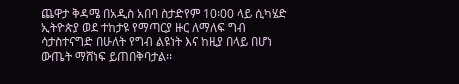ጨዋታ ቅዳሜ በአዲስ አበባ ስታድየም 10፡00 ላይ ሲካሄድ ኢትዮጵያ ወደ ተከታዩ የማጣርያ ዙር ለማለፍ ግብ ሳታስተናግድ በሁለት የግብ ልዩነት እና ከዚያ በላይ በሆነ ውጤት ማሸነፍ ይጠበቅባታል፡፡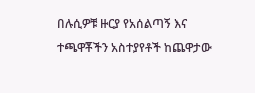በሉሲዎቹ ዙርያ የአሰልጣኝ እና ተጫዋቾችን አስተያየቶች ከጨዋታው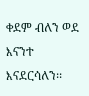ቀደም ብለን ወደ እናንተ እናደርሳለን፡፡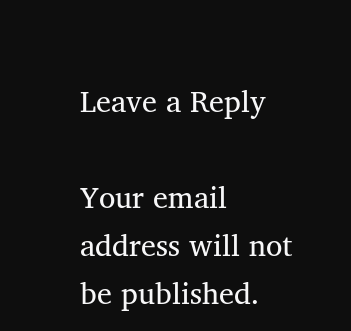Leave a Reply

Your email address will not be published.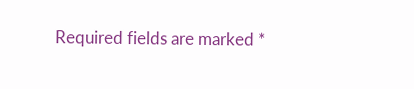Required fields are marked *